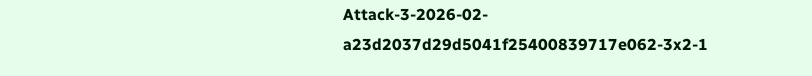Attack-3-2026-02-a23d2037d29d5041f25400839717e062-3x2-1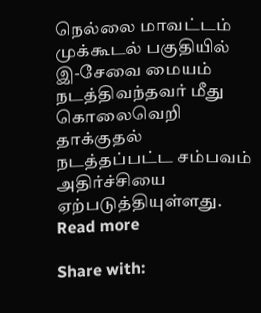நெல்லை மாவட்டம் முக்கூடல் பகுதியில் இ-சேவை மையம் நடத்திவந்தவர் மீது கொலைவெறி தாக்குதல் நடத்தப்பட்ட சம்பவம் அதிர்ச்சியை ஏற்படுத்தியுள்ளது.
Read more

Share with: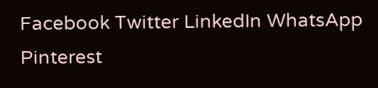Facebook Twitter LinkedIn WhatsApp Pinterest